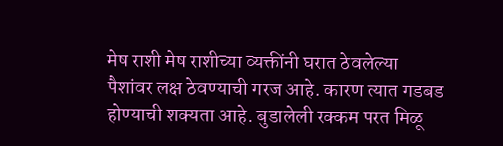मेष राशी मेष राशीच्या व्यक्तींनी घरात ठेवलेल्या पैशांवर लक्ष ठेवण्याची गरज आहे. कारण त्यात गडबड होण्याची शक्यता आहे. बुडालेली रक्कम परत मिळू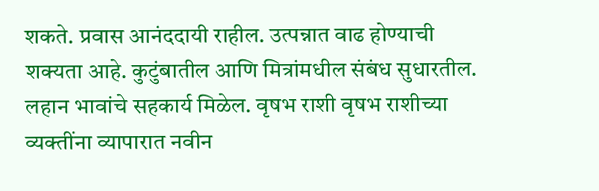शकते. प्रवास आनंददायी राहील. उत्पन्नात वाढ होण्याची शक्यता आहे. कुटुंबातील आणि मित्रांमधील संबंध सुधारतील. लहान भावांचे सहकार्य मिळेल. वृषभ राशी वृषभ राशीच्या व्यक्तींना व्यापारात नवीन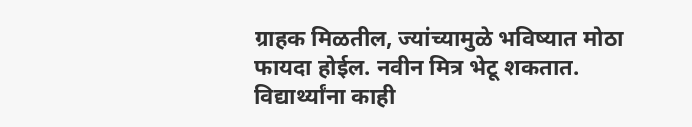ग्राहक मिळतील, ज्यांच्यामुळे भविष्यात मोठा फायदा होईल. नवीन मित्र भेटू शकतात. विद्यार्थ्यांना काही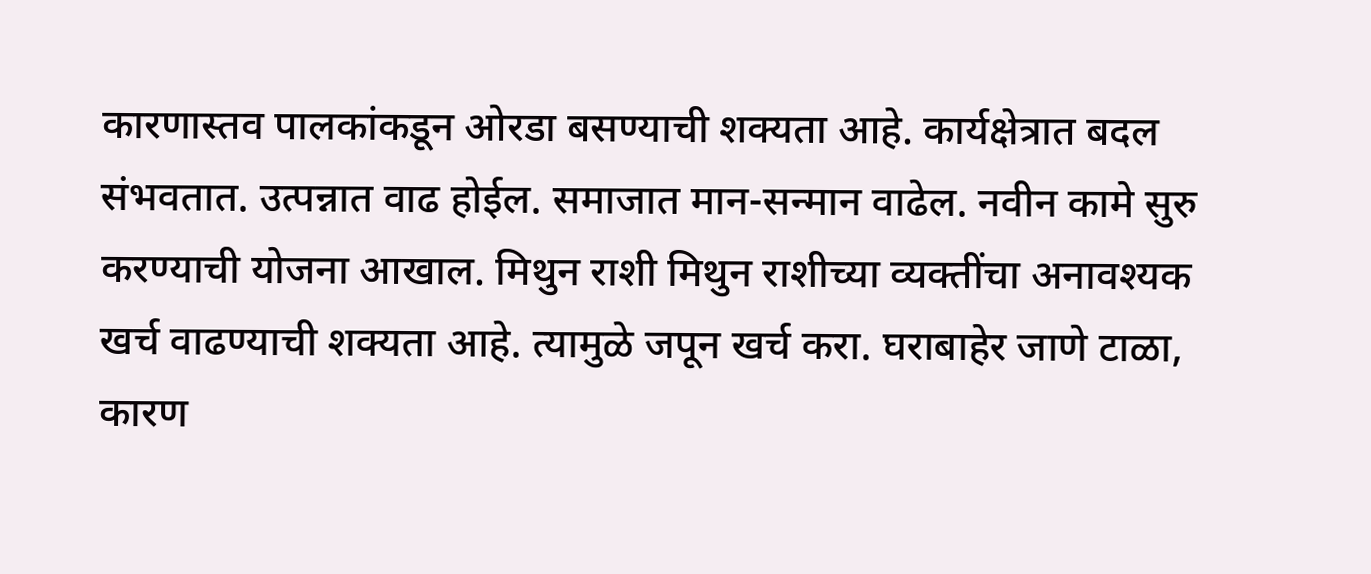कारणास्तव पालकांकडून ओरडा बसण्याची शक्यता आहे. कार्यक्षेत्रात बदल संभवतात. उत्पन्नात वाढ होईल. समाजात मान-सन्मान वाढेल. नवीन कामे सुरु करण्याची योजना आखाल. मिथुन राशी मिथुन राशीच्या व्यक्तींचा अनावश्यक खर्च वाढण्याची शक्यता आहे. त्यामुळे जपून खर्च करा. घराबाहेर जाणे टाळा, कारण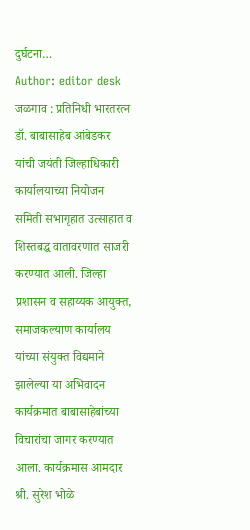दुर्घटना…
Author: editor desk
जळगाव : प्रतिनिधी भारतरत्न डॉ. बाबासाहेब आंबेडकर यांची जयंती जिल्हाधिकारी कार्यालयाच्या नियोजन समिती सभागृहात उत्साहात व शिस्तबद्ध वातावरणात साजरी करण्यात आली. जिल्हा प्रशासन व सहाय्यक आयुक्त, समाजकल्याण कार्यालय यांच्या संयुक्त विद्यमाने झालेल्या या अभिवादन कार्यक्रमात बाबासाहेबांच्या विचारांचा जागर करण्यात आला. कार्यक्रमास आमदार श्री. सुरेश भोळे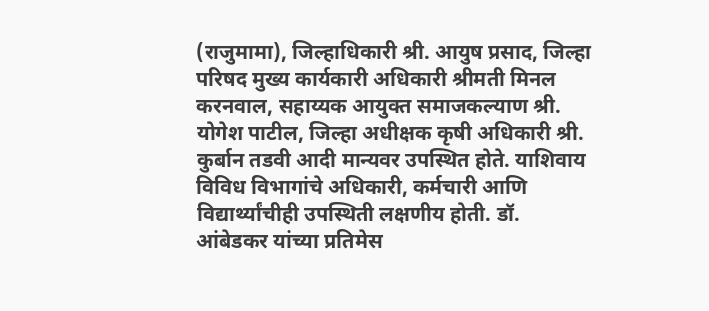(राजुमामा), जिल्हाधिकारी श्री. आयुष प्रसाद, जिल्हा परिषद मुख्य कार्यकारी अधिकारी श्रीमती मिनल करनवाल, सहाय्यक आयुक्त समाजकल्याण श्री. योगेश पाटील, जिल्हा अधीक्षक कृषी अधिकारी श्री. कुर्बान तडवी आदी मान्यवर उपस्थित होते. याशिवाय विविध विभागांचे अधिकारी, कर्मचारी आणि विद्यार्थ्यांचीही उपस्थिती लक्षणीय होती. डॉ. आंबेडकर यांच्या प्रतिमेस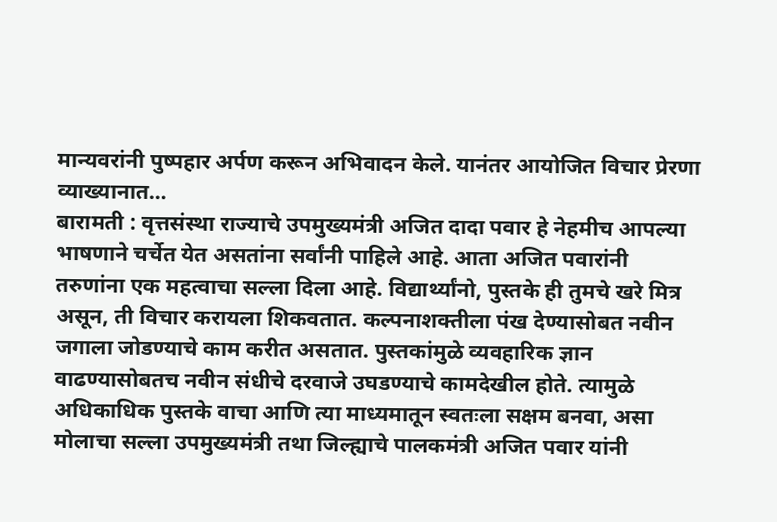मान्यवरांनी पुष्पहार अर्पण करून अभिवादन केले. यानंतर आयोजित विचार प्रेरणा व्याख्यानात…
बारामती : वृत्तसंस्था राज्याचे उपमुख्यमंत्री अजित दादा पवार हे नेहमीच आपल्या भाषणाने चर्चेत येत असतांना सर्वांनी पाहिले आहे. आता अजित पवारांनी तरुणांना एक महत्वाचा सल्ला दिला आहे. विद्यार्थ्यांनो, पुस्तके ही तुमचे खरे मित्र असून, ती विचार करायला शिकवतात. कल्पनाशक्तीला पंख देण्यासोबत नवीन जगाला जोडण्याचे काम करीत असतात. पुस्तकांमुळे व्यवहारिक ज्ञान वाढण्यासोबतच नवीन संधीचे दरवाजे उघडण्याचे कामदेखील होते. त्यामुळे अधिकाधिक पुस्तके वाचा आणि त्या माध्यमातून स्वतःला सक्षम बनवा, असा मोलाचा सल्ला उपमुख्यमंत्री तथा जिल्ह्याचे पालकमंत्री अजित पवार यांनी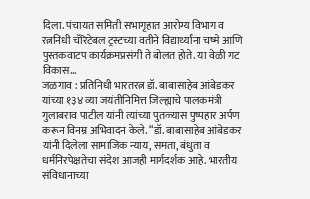दिला. पंचायत समिती सभागृहात आरोग्य विभाग व रत्ननिधी चॅरिटेबल ट्रस्टच्या वतीने विद्यार्थ्यांना चष्मे आणि पुस्तकवाटप कार्यक्रमप्रसंगी ते बोलत होते. या वेळी गट विकास…
जळगाव : प्रतिनिधी भारतरत्न डॉ. बाबासाहेब आंबेडकर यांच्या १३४ व्या जयंतीनिमित्त जिल्ह्याचे पालकमंत्री गुलाबराव पाटील यांनी त्यांच्या पुतळ्यास पुष्पहार अर्पण करून विनम्र अभिवादन केले. “डॉ. बाबासाहेब आंबेडकर यांनी दिलेला सामाजिक न्याय, समता, बंधुता व धर्मनिरपेक्षतेचा संदेश आजही मार्गदर्शक आहे. भारतीय संविधानाच्या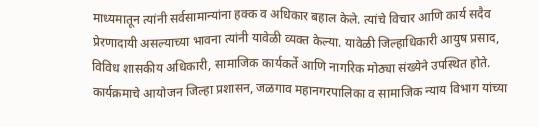माध्यमातून त्यांनी सर्वसामान्यांना हक्क व अधिकार बहाल केले. त्यांचे विचार आणि कार्य सदैव प्रेरणादायी असल्याच्या भावना त्यांनी यावेळी व्यक्त केल्या. यावेळी जिल्हाधिकारी आयुष प्रसाद, विविध शासकीय अधिकारी, सामाजिक कार्यकर्ते आणि नागरिक मोठ्या संख्येने उपस्थित होते. कार्यक्रमाचे आयोजन जिल्हा प्रशासन, जळगाव महानगरपालिका व सामाजिक न्याय विभाग यांच्या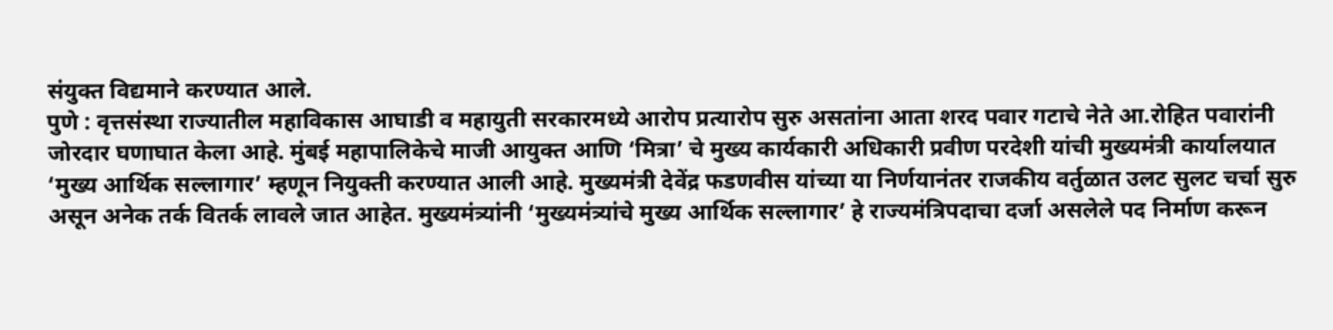संयुक्त विद्यमाने करण्यात आले.
पुणे : वृत्तसंस्था राज्यातील महाविकास आघाडी व महायुती सरकारमध्ये आरोप प्रत्यारोप सुरु असतांना आता शरद पवार गटाचे नेते आ.रोहित पवारांनी जोरदार घणाघात केला आहे. मुंबई महापालिकेचे माजी आयुक्त आणि ‘मित्रा’ चे मुख्य कार्यकारी अधिकारी प्रवीण परदेशी यांची मुख्यमंत्री कार्यालयात ‘मुख्य आर्थिक सल्लागार’ म्हणून नियुक्ती करण्यात आली आहे. मुख्यमंत्री देवेंद्र फडणवीस यांच्या या निर्णयानंतर राजकीय वर्तुळात उलट सुलट चर्चा सुरु असून अनेक तर्क वितर्क लावले जात आहेत. मुख्यमंत्र्यांनी ‘मुख्यमंत्र्यांचे मुख्य आर्थिक सल्लागार’ हे राज्यमंत्रिपदाचा दर्जा असलेले पद निर्माण करून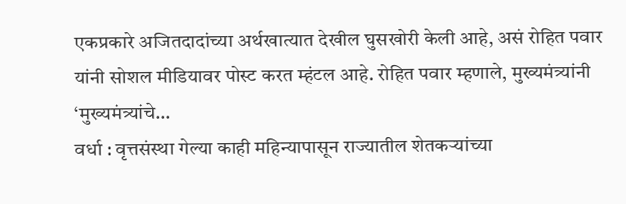एकप्रकारे अजितदादांच्या अर्थखात्यात देखील घुसखोरी केली आहे, असं रोहित पवार यांनी सोशल मीडियावर पोस्ट करत म्हंटल आहे. रोहित पवार म्हणाले, मुख्यमंत्र्यांनी ‘मुख्यमंत्र्यांचे…
वर्धा : वृत्तसंस्था गेल्या काही महिन्यापासून राज्यातील शेतकऱ्यांच्या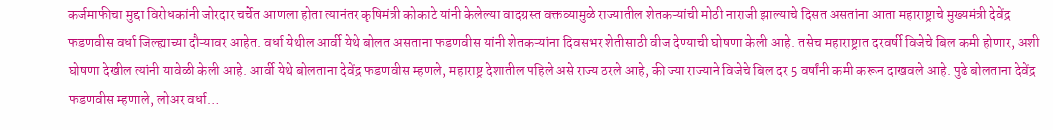कर्जमाफीचा मुद्दा विरोधकांनी जोरदार चर्चेत आणला होता त्यानंतर कृषिमंत्री कोकाटे यांनी केलेल्या वादग्रस्त वक्तव्यामुळे राज्यातील शेतकऱ्यांची मोठी नाराजी झाल्याचे दिसत असतांना आता महाराष्ट्राचे मुख्यमंत्री देवेंद्र फडणवीस वर्धा जिल्ह्याच्या दौऱ्यावर आहेत. वर्धा येथील आर्वी येथे बोलत असताना फडणवीस यांनी शेतकऱ्यांना दिवसभर शेतीसाठी वीज देण्याची घोषणा केली आहे. तसेच महाराष्ट्रात दरवर्षी विजेचे बिल कमी होणार, अशी घोषणा देखील त्यांनी यावेळी केली आहे. आर्वी येथे बोलताना देवेंद्र फडणवीस म्हणले, महाराष्ट्र देशातील पहिले असे राज्य ठरले आहे, की ज्या राज्याने विजेचे बिल दर 5 वर्षांनी कमी करून दाखवले आहे. पुढे बोलताना देवेंद्र फडणवीस म्हणाले, लोअर वर्धा…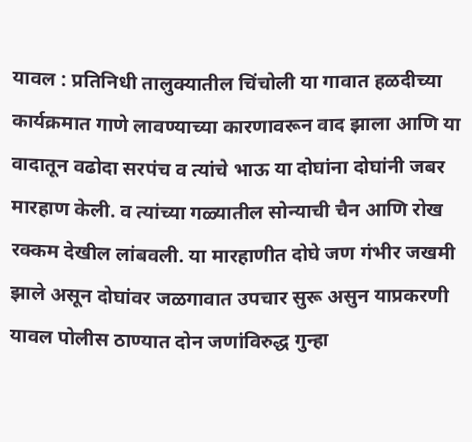यावल : प्रतिनिधी तालुक्यातील चिंचोली या गावात हळदीच्या कार्यक्रमात गाणे लावण्याच्या कारणावरून वाद झाला आणि या वादातून वढोदा सरपंच व त्यांचे भाऊ या दोघांना दोघांनी जबर मारहाण केली. व त्यांच्या गळ्यातील सोन्याची चैन आणि रोख रक्कम देखील लांबवली. या मारहाणीत दोघे जण गंभीर जखमी झाले असून दोघांवर जळगावात उपचार सुरू असुन याप्रकरणी यावल पोलीस ठाण्यात दोन जणांविरुद्ध गुन्हा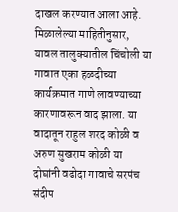दाखल करण्यात आला आहे. मिळालेल्या माहितीनुसार, यावल तालुक्यातील चिंचोली या गावात एका हळदीच्या कार्यक्रमात गाणे लावण्याच्या कारणावरून वाद झाला. या वादातून राहुल शरद कोळी व अरुण सुखराम कोळी या दोघांनी वढोदा गावाचे सरपंच संदीप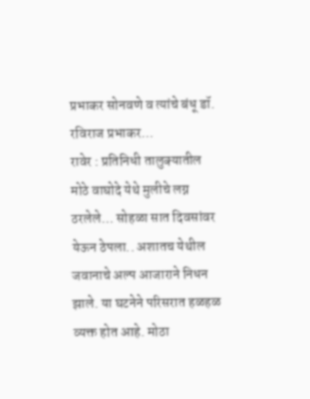प्रभाकर सोनवणे व त्यांचे बंधू डॉ. रविराज प्रभाकर…
रावेर : प्रतिनिधी तालुक्यातील मोठे वाघोदे येथे मुलीचे लग्न ठरलेले… सोहळा सात दिवसांवर येऊन ठेपला.. अशातच येथील जवानाचे अल्प आजाराने निधन झाले. या घटनेने परिसरात हळहळ व्यक्त होत आहे. मोठा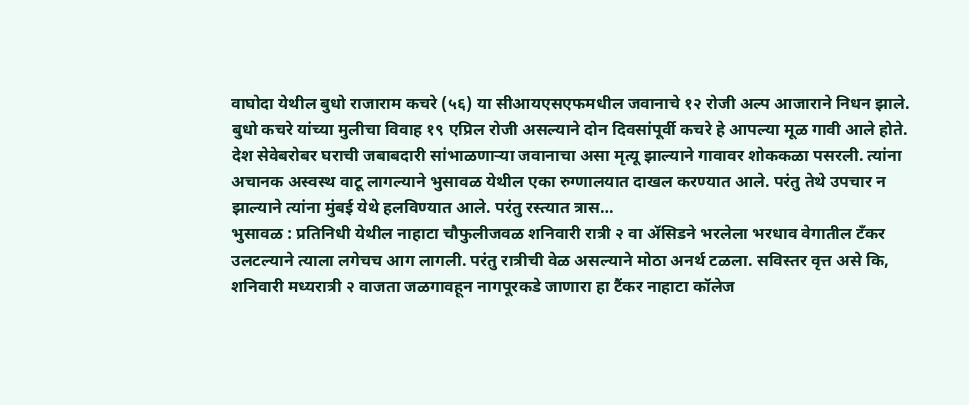वाघोदा येथील बुधो राजाराम कचरे (५६) या सीआयएसएफमधील जवानाचे १२ रोजी अल्प आजाराने निधन झाले. बुधो कचरे यांच्या मुलीचा विवाह १९ एप्रिल रोजी असल्याने दोन दिवसांपूर्वी कचरे हे आपल्या मूळ गावी आले होते. देश सेवेबरोबर घराची जबाबदारी सांभाळणाऱ्या जवानाचा असा मृत्यू झाल्याने गावावर शोककळा पसरली. त्यांना अचानक अस्वस्थ वाटू लागल्याने भुसावळ येथील एका रुग्णालयात दाखल करण्यात आले. परंतु तेथे उपचार न झाल्याने त्यांना मुंबई येथे हलविण्यात आले. परंतु रस्त्यात त्रास…
भुसावळ : प्रतिनिधी येथील नाहाटा चौफुलीजवळ शनिवारी रात्री २ वा ॲसिडने भरलेला भरधाव वेगातील टँकर उलटल्याने त्याला लगेचच आग लागली. परंतु रात्रीची वेळ असल्याने मोठा अनर्थ टळला. सविस्तर वृत्त असे कि, शनिवारी मध्यरात्री २ वाजता जळगावहून नागपूरकडे जाणारा हा टैंकर नाहाटा कॉलेज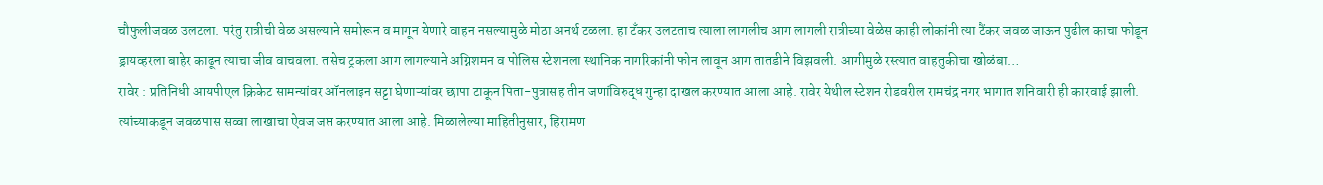चौफुलीजवळ उलटला. परंतु रात्रीची वेळ असल्याने समोरून व मागून येणारे वाहन नसल्यामुळे मोठा अनर्थ टळला. हा टँकर उलटताच त्याला लागलीच आग लागली रात्रीच्या वेळेस काही लोकांनी त्या टैंकर जवळ जाऊन पुढील काचा फोडून ड्रायव्हरला बाहेर काढून त्याचा जीव वाचवला. तसेच ट्रकला आग लागल्याने अग्निशमन व पोलिस स्टेशनला स्थानिक नागरिकांनी फोन लावून आग तातडीने विझवली. आगीमुळे रस्त्यात वाहतुकीचा खोळंबा…
रावेर : प्रतिनिधी आयपीएल क्रिकेट सामन्यांवर ऑनलाइन सट्टा घेणाऱ्यांवर छापा टाकून पिता-पुत्रासह तीन जणांविरुद्ध गुन्हा दाखल करण्यात आला आहे. रावेर येथील स्टेशन रोडवरील रामचंद्र नगर भागात शनिवारी ही कारवाई झाली. त्यांच्याकडून जवळपास सव्वा लाखाचा ऐवज जप्त करण्यात आला आहे. मिळालेल्या माहितीनुसार, हिरामण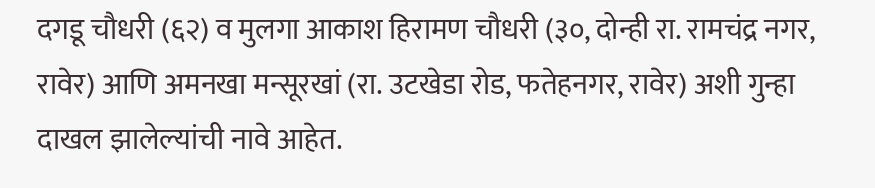दगडू चौधरी (६२) व मुलगा आकाश हिरामण चौधरी (३०, दोन्ही रा. रामचंद्र नगर, रावेर) आणि अमनखा मन्सूरखां (रा. उटखेडा रोड, फतेहनगर, रावेर) अशी गुन्हा दाखल झालेल्यांची नावे आहेत.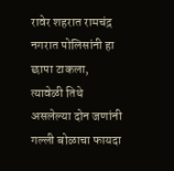रावेर शहरात रामचंद्र नगरात पोलिसांनी हा छापा टाकला, त्यावेळी तिथे असलेल्या दोन जणांनी गल्ली बोळाचा फायदा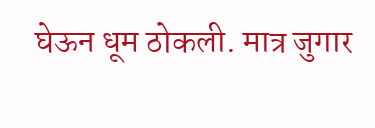घेऊन धूम ठोकली. मात्र जुगार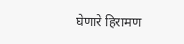घेणारे हिरामण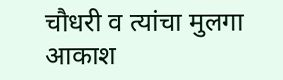चौधरी व त्यांचा मुलगा आकाश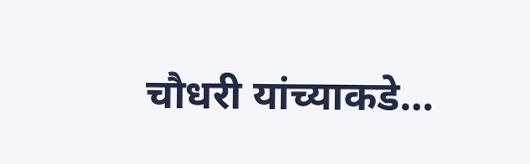चौधरी यांच्याकडे…